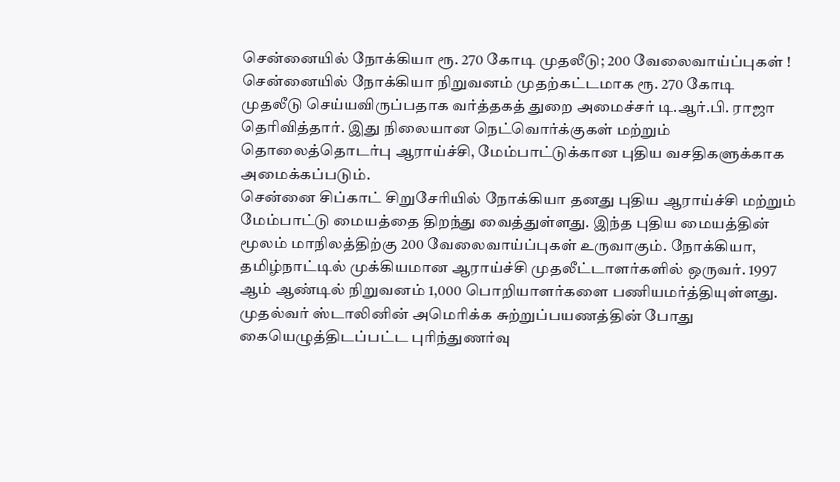சென்னையில் நோக்கியா ரூ. 270 கோடி முதலீடு; 200 வேலைவாய்ப்புகள் !
சென்னையில் நோக்கியா நிறுவனம் முதற்கட்டமாக ரூ. 270 கோடி முதலீடு செய்யவிருப்பதாக வர்த்தகத் துறை அமைச்சர் டி.ஆர்.பி. ராஜா தெரிவித்தார். இது நிலையான நெட்வொர்க்குகள் மற்றும் தொலைத்தொடர்பு ஆராய்ச்சி, மேம்பாட்டுக்கான புதிய வசதிகளுக்காக அமைக்கப்படும்.
சென்னை சிப்காட் சிறுசேரியில் நோக்கியா தனது புதிய ஆராய்ச்சி மற்றும் மேம்பாட்டு மையத்தை திறந்து வைத்துள்ளது. இந்த புதிய மையத்தின் மூலம் மாநிலத்திற்கு 200 வேலைவாய்ப்புகள் உருவாகும். நோக்கியா, தமிழ்நாட்டில் முக்கியமான ஆராய்ச்சி முதலீட்டாளர்களில் ஒருவர். 1997 ஆம் ஆண்டில் நிறுவனம் 1,000 பொறியாளர்களை பணியமர்த்தியுள்ளது.
முதல்வர் ஸ்டாலினின் அமெரிக்க சுற்றுப்பயணத்தின் போது கையெழுத்திடப்பட்ட புரிந்துணர்வு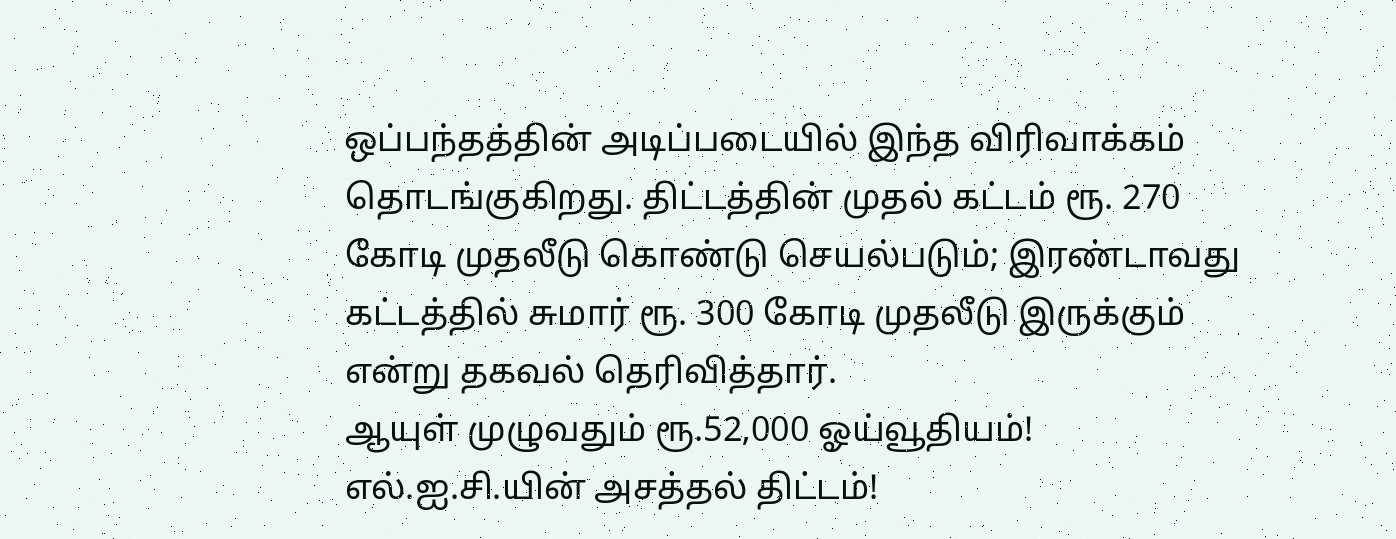ஒப்பந்தத்தின் அடிப்படையில் இந்த விரிவாக்கம் தொடங்குகிறது. திட்டத்தின் முதல் கட்டம் ரூ. 270 கோடி முதலீடு கொண்டு செயல்படும்; இரண்டாவது கட்டத்தில் சுமார் ரூ. 300 கோடி முதலீடு இருக்கும் என்று தகவல் தெரிவித்தார்.
ஆயுள் முழுவதும் ரூ.52,000 ஓய்வூதியம்! எல்.ஐ.சி.யின் அசத்தல் திட்டம்!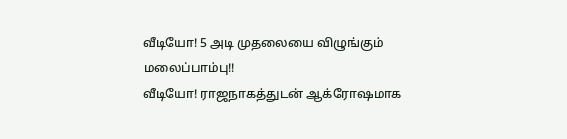வீடியோ! 5 அடி முதலையை விழுங்கும் மலைப்பாம்பு!!
வீடியோ! ராஜநாகத்துடன் ஆக்ரோஷமாக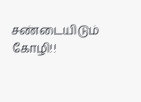சண்டையிடும் கோழி!!